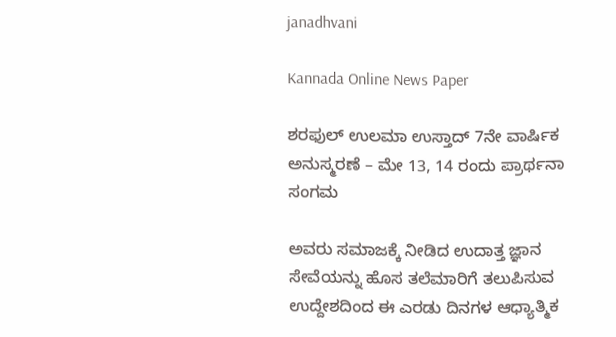janadhvani

Kannada Online News Paper

ಶರಫುಲ್ ಉಲಮಾ ಉಸ್ತಾದ್ 7ನೇ ವಾರ್ಷಿಕ ಅನುಸ್ಮರಣೆ – ಮೇ 13, 14 ರಂದು ಪ್ರಾರ್ಥನಾ ಸಂಗಮ

ಅವರು ಸಮಾಜಕ್ಕೆ ನೀಡಿದ ಉದಾತ್ತ ಜ್ಞಾನ ಸೇವೆಯನ್ನು ಹೊಸ ತಲೆಮಾರಿಗೆ ತಲುಪಿಸುವ ಉದ್ದೇಶದಿಂದ ಈ ಎರಡು ದಿನಗಳ ಆಧ್ಯಾತ್ಮಿಕ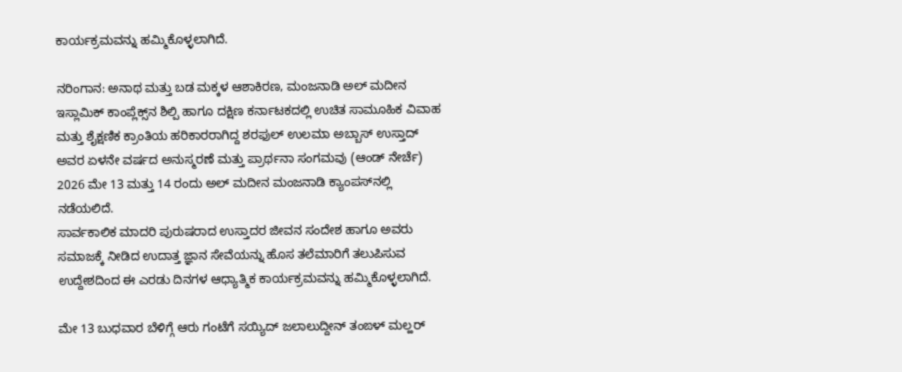ಕಾರ್ಯಕ್ರಮವನ್ನು ಹಮ್ಮಿಕೊಳ್ಳಲಾಗಿದೆ.

ನರಿಂಗಾನ: ಅನಾಥ ಮತ್ತು ಬಡ ಮಕ್ಕಳ ಆಶಾಕಿರಣ, ಮಂಜನಾಡಿ ಅಲ್ ಮದೀನ ಇಸ್ಲಾಮಿಕ್ ಕಾಂಪ್ಲೆಕ್ಸ್‌ನ ಶಿಲ್ಪಿ ಹಾಗೂ ದಕ್ಷಿಣ ಕರ್ನಾಟಕದಲ್ಲಿ ಉಚಿತ ಸಾಮೂಹಿಕ ವಿವಾಹ ಮತ್ತು ಶೈಕ್ಷಣಿಕ ಕ್ರಾಂತಿಯ ಹರಿಕಾರರಾಗಿದ್ದ ಶರಫುಲ್ ಉಲಮಾ ಅಬ್ಬಾಸ್ ಉಸ್ತಾದ್ ಅವರ ಏಳನೇ ವರ್ಷದ ಅನುಸ್ಮರಣೆ ಮತ್ತು ಪ್ರಾರ್ಥನಾ ಸಂಗಮವು (ಆಂಡ್ ನೇರ್ಚೆ) 2026 ಮೇ 13 ಮತ್ತು 14 ರಂದು ಅಲ್ ಮದೀನ ಮಂಜನಾಡಿ ಕ್ಯಾಂಪಸ್‌ನಲ್ಲಿ ನಡೆಯಲಿದೆ.
ಸಾರ್ವಕಾಲಿಕ ಮಾದರಿ ಪುರುಷರಾದ ಉಸ್ತಾದರ ಜೀವನ ಸಂದೇಶ ಹಾಗೂ ಅವರು ಸಮಾಜಕ್ಕೆ ನೀಡಿದ ಉದಾತ್ತ ಜ್ಞಾನ ಸೇವೆಯನ್ನು ಹೊಸ ತಲೆಮಾರಿಗೆ ತಲುಪಿಸುವ ಉದ್ದೇಶದಿಂದ ಈ ಎರಡು ದಿನಗಳ ಆಧ್ಯಾತ್ಮಿಕ ಕಾರ್ಯಕ್ರಮವನ್ನು ಹಮ್ಮಿಕೊಳ್ಳಲಾಗಿದೆ.

ಮೇ 13 ಬುಧವಾರ ಬೆಳಿಗ್ಗೆ ಆರು ಗಂಟೆಗೆ ಸಯ್ಯಿದ್ ಜಲಾಲುದ್ದೀನ್ ತಂಙಳ್ ಮಲ್ಹರ್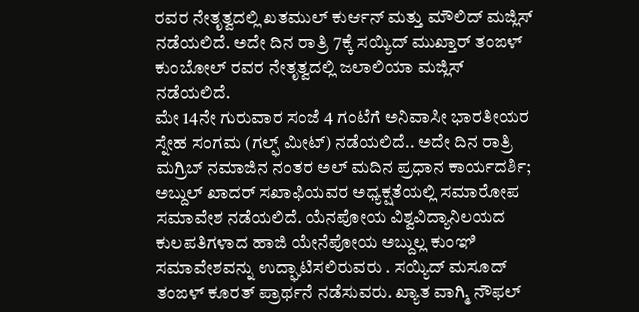ರವರ ನೇತೃತ್ವದಲ್ಲಿ ಖತಮುಲ್ ಕುರ್ಆನ್ ಮತ್ತು ಮೌಲಿದ್ ಮಜ್ಲಿಸ್ ನಡೆಯಲಿದೆ. ಅದೇ ದಿನ ರಾತ್ರಿ 7ಕ್ಕೆ ಸಯ್ಯಿದ್ ಮುಖ್ತಾರ್ ತಂಙಳ್ ಕುಂಬೋಲ್ ರವರ ನೇತೃತ್ವದಲ್ಲಿ ಜಲಾಲಿಯಾ ಮಜ್ಲಿಸ್ ನಡೆಯಲಿದೆ.
ಮೇ 14ನೇ ಗುರುವಾರ ಸಂಜೆ 4 ಗಂಟೆಗೆ ಅನಿವಾಸೀ ಭಾರತೀಯರ ಸ್ನೇಹ ಸಂಗಮ (ಗಲ್ಫ್ ಮೀಟ್) ನಡೆಯಲಿದೆ.. ಅದೇ ದಿನ ರಾತ್ರಿ ಮಗ್ರಿಬ್ ನಮಾಜಿನ ನಂತರ ಅಲ್ ಮದಿನ ಪ್ರಧಾನ ಕಾರ್ಯದರ್ಶಿ; ಅಬ್ದುಲ್ ಖಾದರ್ ಸಖಾಫಿಯವರ ಅಧ್ಯಕ್ಷತೆಯಲ್ಲಿ ಸಮಾರೋಪ ಸಮಾವೇಶ ನಡೆಯಲಿದೆ. ಯೆನಪೋಯ ವಿಶ್ವವಿದ್ಯಾನಿಲಯದ ಕುಲಪತಿಗಳಾದ ಹಾಜಿ ಯೇನೆಪೋಯ ಅಬ್ದುಲ್ಲ ಕುಂಞಿ ಸಮಾವೇಶವನ್ನು ಉದ್ಘಾಟಿಸಲಿರುವರು . ಸಯ್ಯಿದ್ ಮಸೂದ್ ತಂಙಳ್ ಕೂರತ್ ಪ್ರಾರ್ಥನೆ ನಡೆಸುವರು. ಖ್ಯಾತ ವಾಗ್ಮಿ ನೌಫಲ್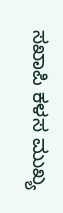ಸಖಾಪಿ ಕಳಸ ಮುಖ್ಯ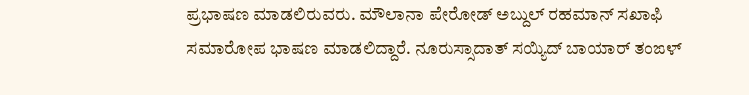ಪ್ರಭಾಷಣ ಮಾಡಲಿರುವರು. ಮೌಲಾನಾ ಪೇರೋಡ್ ಅಬ್ದುಲ್ ರಹಮಾನ್ ಸಖಾಫಿ ಸಮಾರೋಪ ಭಾಷಣ ಮಾಡಲಿದ್ದಾರೆ. ನೂರುಸ್ಸಾದಾತ್ ಸಯ್ಯಿದ್ ಬಾಯಾರ್ ತಂಙಳ್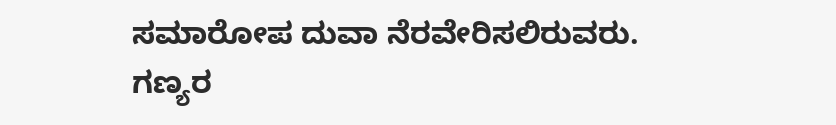ಸಮಾರೋಪ ದುವಾ ನೆರವೇರಿಸಲಿರುವರು.
ಗಣ್ಯರ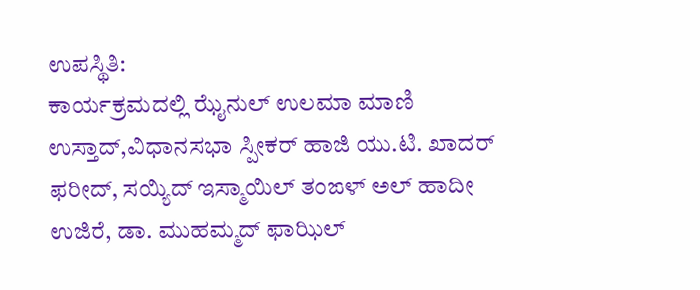ಉಪಸ್ಥಿತಿ:
ಕಾರ್ಯಕ್ರಮದಲ್ಲಿ ಝೈನುಲ್ ಉಲಮಾ ಮಾಣಿ ಉಸ್ತಾದ್,ವಿಧಾನಸಭಾ ಸ್ಪೀಕರ್ ಹಾಜಿ ಯು.ಟಿ. ಖಾದರ್ ಫರೀದ್, ಸಯ್ಯಿದ್ ಇಸ್ಮಾಯಿಲ್ ತಂಙಳ್ ಅಲ್ ಹಾದೀ ಉಜಿರೆ, ಡಾ. ಮುಹಮ್ಮದ್ ಫಾಝಿಲ್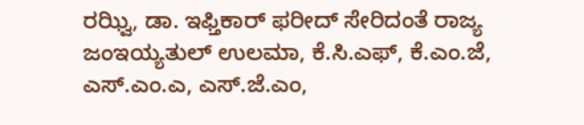ರಝ್ವಿ, ಡಾ. ಇಫ್ತಿಕಾರ್ ಫರೀದ್ ಸೇರಿದಂತೆ ರಾಜ್ಯ ಜಂಇಯ್ಯತುಲ್ ಉಲಮಾ, ಕೆ.ಸಿ.ಎಫ್, ಕೆ.ಎಂ.ಜೆ, ಎಸ್.ಎಂ.ಎ, ಎಸ್.ಜೆ.ಎಂ,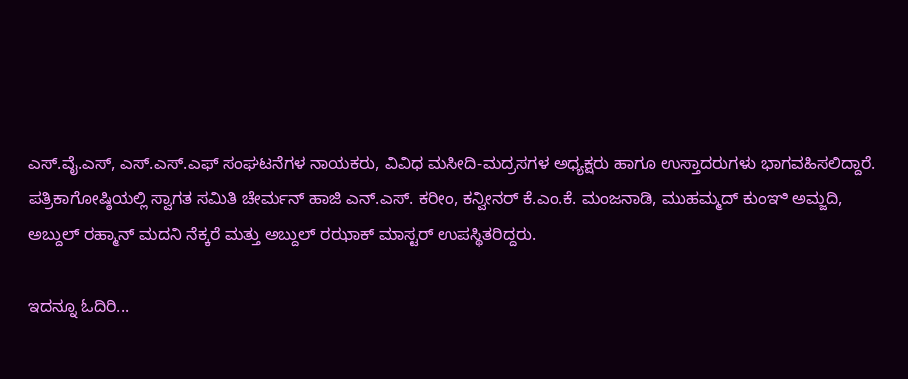ಎಸ್.ವೈ.ಎಸ್, ಎಸ್.ಎಸ್.ಎಫ್ ಸಂಘಟನೆಗಳ ನಾಯಕರು, ವಿವಿಧ ಮಸೀದಿ-ಮದ್ರಸಗಳ ಅಧ್ಯಕ್ಷರು ಹಾಗೂ ಉಸ್ತಾದರುಗಳು ಭಾಗವಹಿಸಲಿದ್ದಾರೆ.
ಪತ್ರಿಕಾಗೋಷ್ಠಿಯಲ್ಲಿ ಸ್ವಾಗತ ಸಮಿತಿ ಚೇರ್ಮನ್ ಹಾಜಿ ಎನ್.ಎಸ್. ಕರೀಂ, ಕನ್ವೀನರ್ ಕೆ.ಎಂ.ಕೆ. ಮಂಜನಾಡಿ, ಮುಹಮ್ಮದ್ ಕುಂಞಿ ಅಮ್ಜದಿ, ಅಬ್ದುಲ್ ರಹ್ಮಾನ್ ಮದನಿ ನೆಕ್ಕರೆ ಮತ್ತು ಅಬ್ದುಲ್ ರಝಾಕ್ ಮಾಸ್ಟರ್ ಉಪಸ್ಥಿತರಿದ್ದರು.

ಇದನ್ನೂ ಓದಿರಿ...